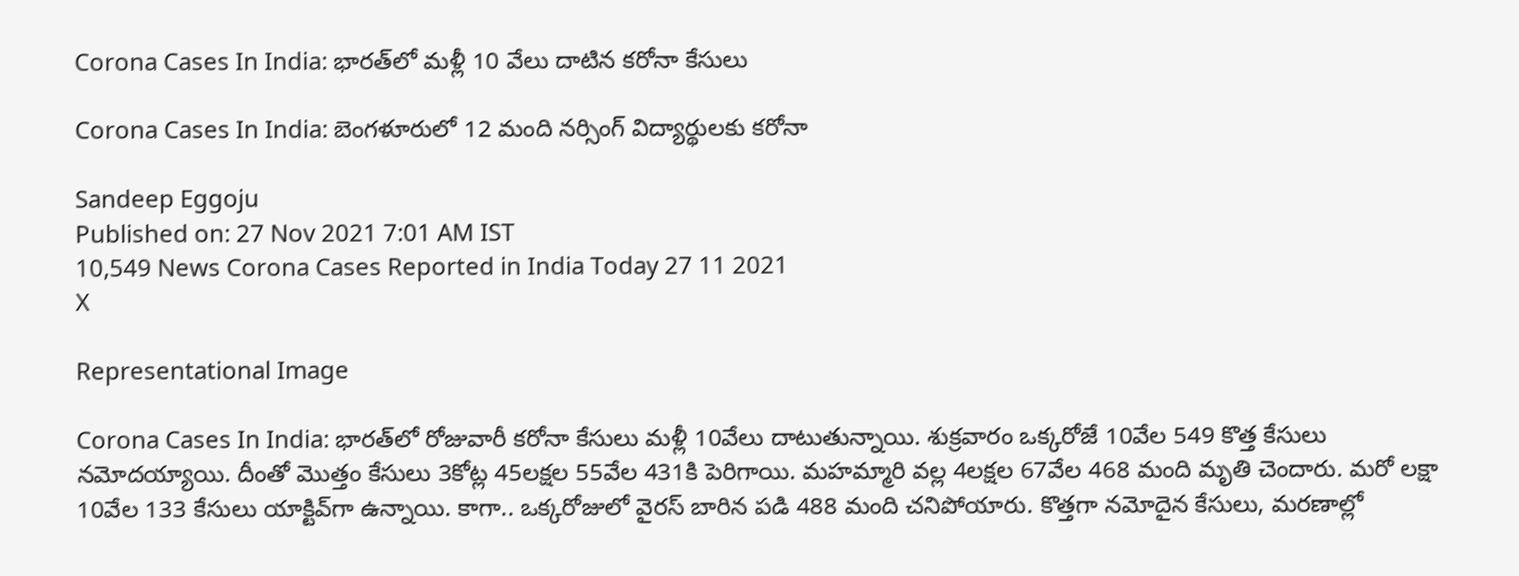Corona Cases In India: భారత్‌లో మళ్లీ 10 వేలు దాటిన కరోనా కేసులు

Corona Cases In India: బెంగళూరులో 12 మంది నర్సింగ్‌ విద్యార్థులకు కరోనా

Sandeep Eggoju
Published on: 27 Nov 2021 7:01 AM IST
10,549 News Corona Cases Reported in India Today 27 11 2021
X

Representational Image

Corona Cases In India: భారత్‌లో రోజువారీ కరోనా కేసులు మళ్లీ 10వేలు దాటుతున్నాయి. శుక్రవారం ఒక్కరోజే 10వేల 549 కొత్త కేసులు నమోదయ్యాయి. దీంతో మొత్తం కేసులు 3కోట్ల 45లక్షల 55వేల 431కి పెరిగాయి. మహమ్మారి వల్ల 4లక్షల 67వేల 468 మంది మృతి చెందారు. మరో లక్షా 10వేల 133 కేసులు యాక్టివ్‌గా ఉన్నాయి. కాగా.. ఒక్కరోజులో వైరస్‌ బారిన పడి 488 మంది చనిపోయారు. కొత్తగా నమోదైన కేసులు, మరణాల్లో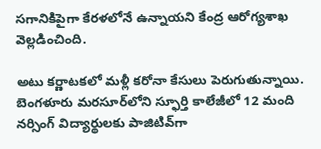సగానికిపైగా కేరళలోనే ఉన్నాయని కేంద్ర ఆరోగ్యశాఖ వెల్లడించింది.

అటు కర్ణాటకలో మళ్లీ కరోనా కేసులు పెరుగుతున్నాయి. బెంగళూరు మరసూర్‌లోని స్ఫూర్తి కాలేజీలో 12 మంది నర్సింగ్‌ విద్యార్థులకు పాజిటివ్‌గా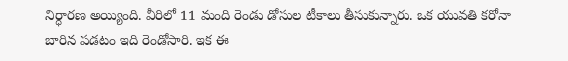నిర్ధారణ అయ్యింది. వీరిలో 11 మంది రెండు డోసుల టీకాలు తీసుకున్నారు. ఒక యువతి కరోనా బారిన పడటం ఇది రెండోసారి. ఇక ఈ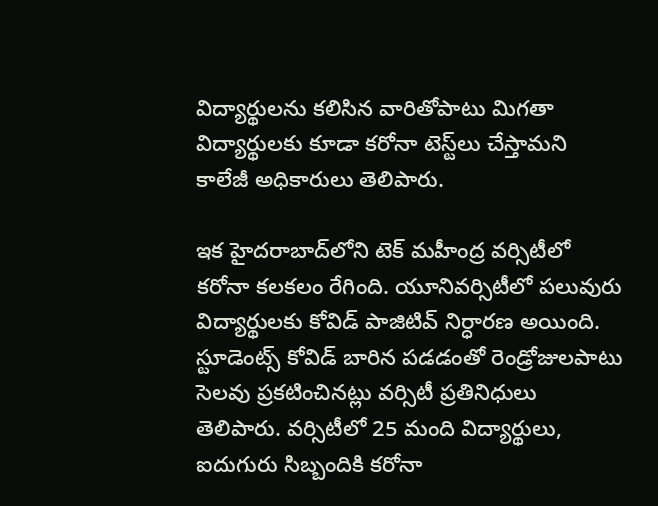విద్యార్థులను కలిసిన వారితోపాటు మిగతా విద్యార్థులకు కూడా కరోనా టెస్ట్‌లు చేస్తామని కాలేజీ అధికారులు తెలిపారు.

ఇక హైదరాబాద్‌లోని టెక్‌ మహీంద్ర వర్సిటీలో కరోనా కలకలం రేగింది. యూనివర్సిటీలో పలువురు విద్యార్థులకు కోవిడ్‌ పాజిటివ్‌ నిర్ధారణ అయింది. స్టూడెంట్స్‌ కోవిడ్‌ బారిన పడడంతో రెండ్రోజులపాటు సెలవు ప్రకటించినట్లు వర్సిటీ ప్రతినిధులు తెలిపారు. వర్సిటీలో 25 మంది విద్యార్థులు, ఐదుగురు సిబ్బందికి కరోనా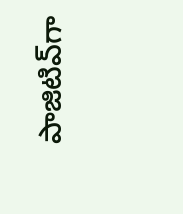పాజిటివ్‌గా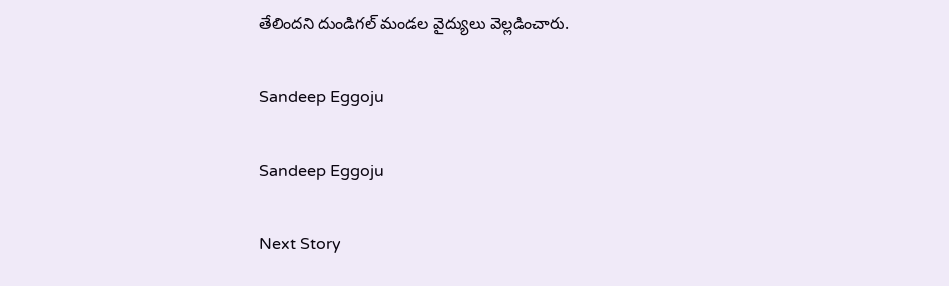తేలిందని దుండిగల్‌ మండల వైద్యులు వెల్లడించారు.

Sandeep Eggoju

Sandeep Eggoju

Next Story